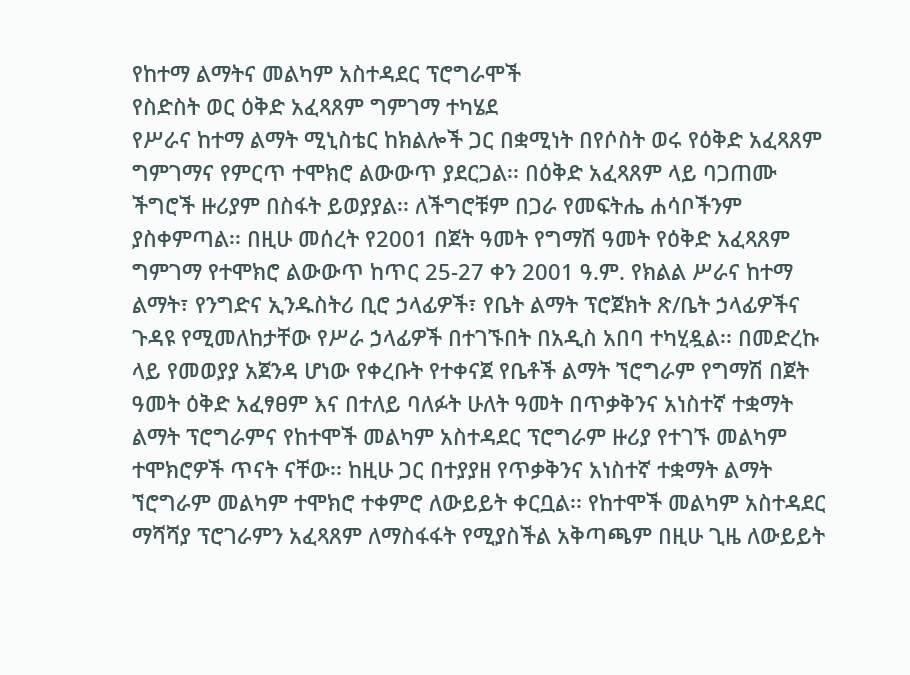የከተማ ልማትና መልካም አስተዳደር ፕሮግራሞች
የስድስት ወር ዕቅድ አፈጻጸም ግምገማ ተካሄደ
የሥራና ከተማ ልማት ሚኒስቴር ከክልሎች ጋር በቋሚነት በየሶስት ወሩ የዕቅድ አፈጻጸም ግምገማና የምርጥ ተሞክሮ ልውውጥ ያደርጋል፡፡ በዕቅድ አፈጻጸም ላይ ባጋጠሙ ችግሮች ዙሪያም በስፋት ይወያያል፡፡ ለችግሮቹም በጋራ የመፍትሔ ሐሳቦችንም ያስቀምጣል፡፡ በዚሁ መሰረት የ2001 በጀት ዓመት የግማሽ ዓመት የዕቅድ አፈጻጸም ግምገማ የተሞክሮ ልውውጥ ከጥር 25-27 ቀን 2001 ዓ.ም. የክልል ሥራና ከተማ ልማት፣ የንግድና ኢንዱስትሪ ቢሮ ኃላፊዎች፣ የቤት ልማት ፕሮጀክት ጽ/ቤት ኃላፊዎችና ጉዳዩ የሚመለከታቸው የሥራ ኃላፊዎች በተገኙበት በአዲስ አበባ ተካሂዷል፡፡ በመድረኩ ላይ የመወያያ አጀንዳ ሆነው የቀረቡት የተቀናጀ የቤቶች ልማት ኘሮግራም የግማሽ በጀት ዓመት ዕቅድ አፈፃፀም እና በተለይ ባለፉት ሁለት ዓመት በጥቃቅንና አነስተኛ ተቋማት ልማት ፕሮግራምና የከተሞች መልካም አስተዳደር ፕሮግራም ዙሪያ የተገኙ መልካም ተሞክሮዎች ጥናት ናቸው፡፡ ከዚሁ ጋር በተያያዘ የጥቃቅንና አነስተኛ ተቋማት ልማት ኘሮግራም መልካም ተሞክሮ ተቀምሮ ለውይይት ቀርቧል፡፡ የከተሞች መልካም አስተዳደር ማሻሻያ ፕሮገራምን አፈጻጸም ለማስፋፋት የሚያስችል አቅጣጫም በዚሁ ጊዜ ለውይይት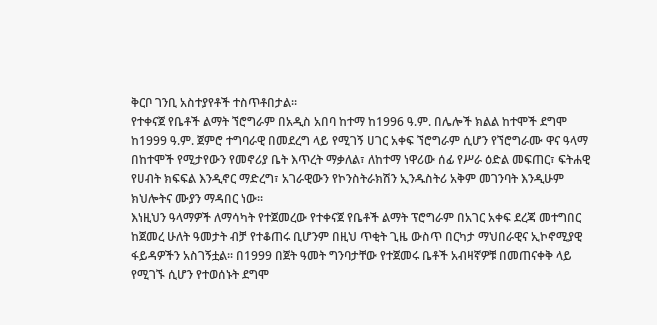ቅርቦ ገንቢ አስተያየቶች ተስጥቶበታል፡፡
የተቀናጀ የቤቶች ልማት ኘሮግራም በአዲስ አበባ ከተማ ከ1996 ዓ.ም. በሌሎች ክልል ከተሞች ደግሞ ከ1999 ዓ.ም. ጀምሮ ተግባራዊ በመደረግ ላይ የሚገኝ ሀገር አቀፍ ኘሮግራም ሲሆን የኘሮግራሙ ዋና ዓላማ በከተሞች የሚታየውን የመኖሪያ ቤት እጥረት ማቃለል፣ ለከተማ ነዋሪው ሰፊ የሥራ ዕድል መፍጠር፣ ፍትሐዊ የሀብት ክፍፍል እንዲኖር ማድረግ፣ አገራዊውን የኮንስትራክሽን ኢንዱስትሪ አቅም መገንባት እንዲሁም ክህሎትና ሙያን ማዳበር ነው፡፡
እነዚህን ዓላማዎች ለማሳካት የተጀመረው የተቀናጀ የቤቶች ልማት ፕሮግራም በአገር አቀፍ ደረጃ መተግበር ከጀመረ ሁለት ዓመታት ብቻ የተቆጠሩ ቢሆንም በዚህ ጥቂት ጊዜ ውስጥ በርካታ ማህበራዊና ኢኮኖሚያዊ ፋይዳዎችን አስገኝቷል፡፡ በ1999 በጀት ዓመት ግንባታቸው የተጀመሩ ቤቶች አብዛኛዎቹ በመጠናቀቅ ላይ የሚገኙ ሲሆን የተወሰኑት ደግሞ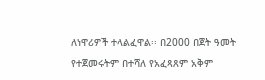ለነዋሪዎች ተላልፈዋል፡፡ በ2000 በጀት ዓመት የተጀመሩትም በተሻለ የአፈጻጸም አቅም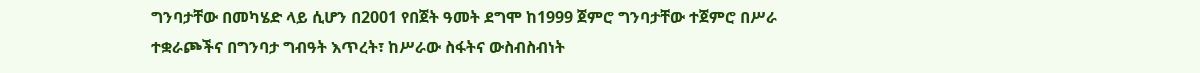ግንባታቸው በመካሄድ ላይ ሲሆን በ2001 የበጀት ዓመት ደግሞ ከ1999 ጀምሮ ግንባታቸው ተጀምሮ በሥራ ተቋራጮችና በግንባታ ግብዓት እጥረት፣ ከሥራው ስፋትና ውስብስብነት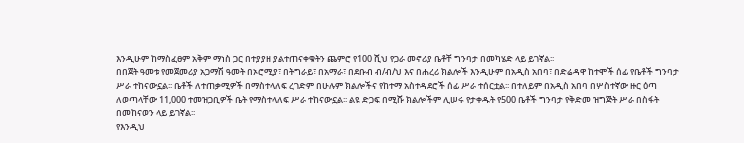እንዲሁም ከማስፈፀም አቅም ማነስ ጋር በተያያዘ ያልተጠናቀቁትን ጨምሮ የ100 ሺህ የጋራ መኖሪያ ቤቶቸ ግንባታ በመካሄድ ላይ ይገኛል፡፡
በበጀት ዓመቱ የመጀመሪያ አጋማሽ ዓመት በኦሮሚያ፣ በትግራይ፣ በአማራ፣ በደቡብ ብ/ብ/ህ እና በሐረሪ ክልሎች እንዲሁም በአዲስ አበባ፣ በድሬዳዋ ከተሞች ሰፊ የቤቶች ግንባታ ሥራ ተከናውኗል፡፡ ቤቶች ለተጠቃሚዎች በማስተላለፍ ረገድም በሁሉም ክልሎችና የከተማ አስተዳደሮች ሰፊ ሥራ ተሰርቷል፡፡ በተለይም በአዲስ አበባ በሦስተኛው ዙር ዕጣ ለወጣላቸው 11,000 ተመዝጋቢዎች ቤት የማስተላለፍ ሥራ ተከናውኗል፡፡ ልዩ ድጋፍ በሚሹ ክልሎችም ሊሠሩ የታቀዱት የ500 ቤቶች ግንባታ የቅድመ ዝግጅት ሥራ በስፋት በመከናወን ላይ ይገኛል፡፡
የእንዲህ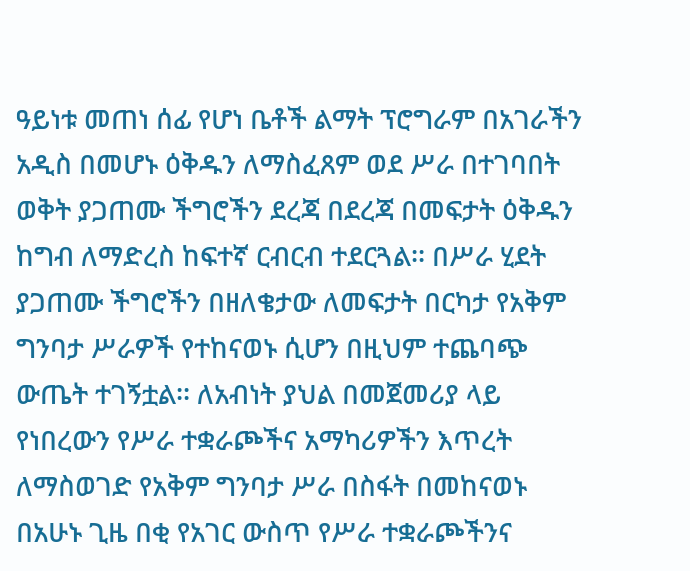ዓይነቱ መጠነ ሰፊ የሆነ ቤቶች ልማት ፕሮግራም በአገራችን አዲስ በመሆኑ ዕቅዱን ለማስፈጸም ወደ ሥራ በተገባበት ወቅት ያጋጠሙ ችግሮችን ደረጃ በደረጃ በመፍታት ዕቅዱን ከግብ ለማድረስ ከፍተኛ ርብርብ ተደርጓል፡፡ በሥራ ሂደት ያጋጠሙ ችግሮችን በዘለቄታው ለመፍታት በርካታ የአቅም ግንባታ ሥራዎች የተከናወኑ ሲሆን በዚህም ተጨባጭ ውጤት ተገኝቷል፡፡ ለአብነት ያህል በመጀመሪያ ላይ የነበረውን የሥራ ተቋራጮችና አማካሪዎችን እጥረት ለማስወገድ የአቅም ግንባታ ሥራ በስፋት በመከናወኑ በአሁኑ ጊዜ በቂ የአገር ውስጥ የሥራ ተቋራጮችንና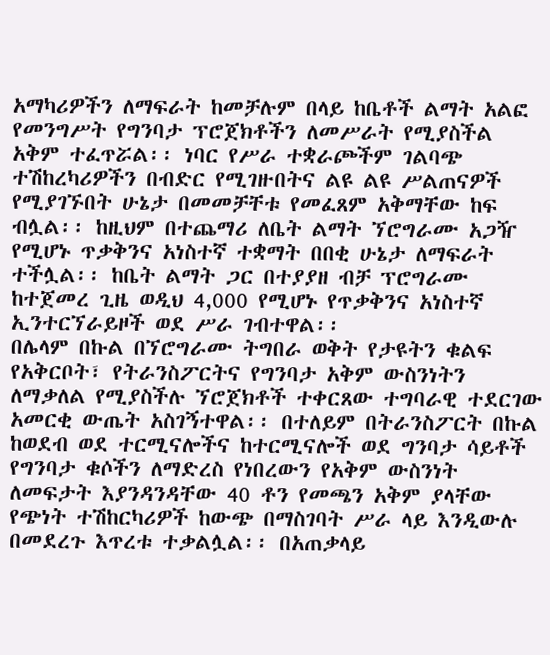አማካሪዎችን ለማፍራት ከመቻሉም በላይ ከቤቶች ልማት አልፎ የመንግሥት የግንባታ ፕሮጀክቶችን ለመሥራት የሚያስችል አቅም ተፈጥሯል፡፡ ነባር የሥራ ተቋራጮችም ገልባጭ ተሽከረካሪዎችን በብድር የሚገዙበትና ልዩ ልዩ ሥልጠናዎች የሚያገኙበት ሁኔታ በመመቻቸቱ የመፈጸም አቅማቸው ከፍ ብሏል፡፡ ከዚህም በተጨማሪ ለቤት ልማት ኘሮግራሙ አጋዥ የሚሆኑ ጥቃቅንና አነስተኛ ተቋማት በበቂ ሁኔታ ለማፍራት ተችሏል፡፡ ከቤት ልማት ጋር በተያያዘ ብቻ ፕሮግራሙ ከተጀመረ ጊዜ ወዲህ 4,000 የሚሆኑ የጥቃቅንና አነስተኛ ኢንተርኘራይዞች ወደ ሥራ ገብተዋል፡፡
በሌላም በኩል በኘሮግራሙ ትግበራ ወቅት የታዩትን ቁልፍ የአቅርቦት፣ የትራንስፖርትና የግንባታ አቅም ውስንነትን ለማቃለል የሚያስችሉ ኘሮጀክቶች ተቀርጸው ተግባራዊ ተደርገው አመርቂ ውጤት አስገኝተዋል፡፡ በተለይም በትራንስፖርት በኩል ከወደብ ወደ ተርሚናሎችና ከተርሚናሎች ወደ ግንባታ ሳይቶች የግንባታ ቁሶችን ለማድረስ የነበረውን የአቅም ውስንነት ለመፍታት እያንዳንዳቸው 40 ቶን የመጫን አቅም ያላቸው የጭነት ተሽከርካሪዎች ከውጭ በማስገባት ሥራ ላይ እንዲውሉ በመደረጉ እጥረቱ ተቃልሏል፡፡ በአጠቃላይ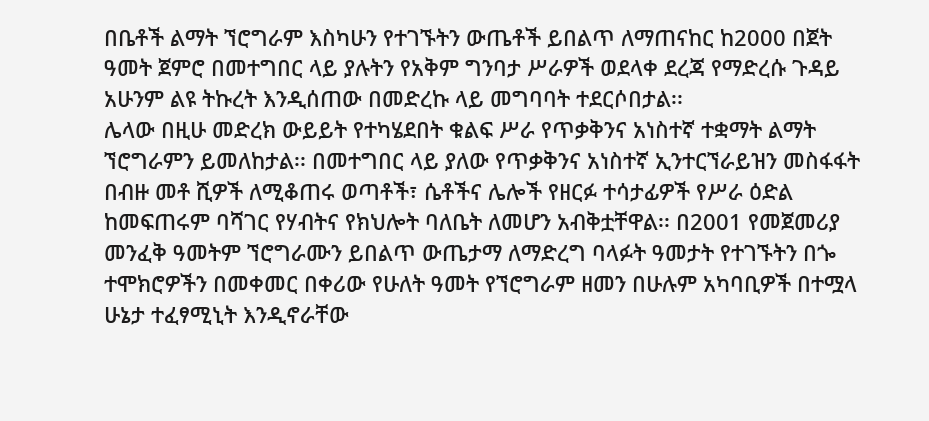በቤቶች ልማት ኘሮግራም እስካሁን የተገኙትን ውጤቶች ይበልጥ ለማጠናከር ከ2000 በጀት ዓመት ጀምሮ በመተግበር ላይ ያሉትን የአቅም ግንባታ ሥራዎች ወደላቀ ደረጃ የማድረሱ ጉዳይ አሁንም ልዩ ትኩረት እንዲሰጠው በመድረኩ ላይ መግባባት ተደርሶበታል፡፡
ሌላው በዚሁ መድረክ ውይይት የተካሄደበት ቁልፍ ሥራ የጥቃቅንና አነስተኛ ተቋማት ልማት ኘሮግራምን ይመለከታል፡፡ በመተግበር ላይ ያለው የጥቃቅንና አነስተኛ ኢንተርኘራይዝን መስፋፋት በብዙ መቶ ሺዎች ለሚቆጠሩ ወጣቶች፣ ሴቶችና ሌሎች የዘርፉ ተሳታፊዎች የሥራ ዕድል ከመፍጠሩም ባሻገር የሃብትና የክህሎት ባለቤት ለመሆን አብቅቷቸዋል፡፡ በ2001 የመጀመሪያ መንፈቅ ዓመትም ኘሮግራሙን ይበልጥ ውጤታማ ለማድረግ ባላፉት ዓመታት የተገኙትን በጐ ተሞክሮዎችን በመቀመር በቀሪው የሁለት ዓመት የኘሮግራም ዘመን በሁሉም አካባቢዎች በተሟላ ሁኔታ ተፈፃሚኒት እንዲኖራቸው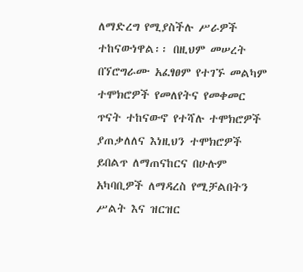ለማድረግ የሚያስችሉ ሥራዎች ተከናውነዋል፡፡ በዚህም መሠረት በኘሮግራሙ አፈፃፀም የተገኙ መልካም ተሞክሮዎች የመለየትና የመቀመር ጥናት ተከናውኖ የተሻሉ ተሞክሮዎች ያጠቃለለና እነዚህን ተሞክሮዎች ይበልጥ ለማጠናከርና በሁሉም አካባቢዎች ለማዳረስ የሚቻልበትን ሥልት እና ዝርዝር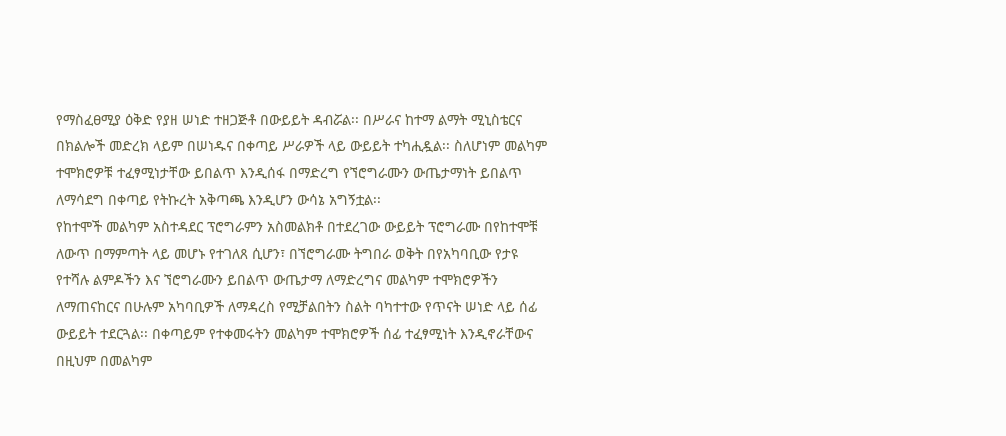የማስፈፀሚያ ዕቅድ የያዘ ሠነድ ተዘጋጅቶ በውይይት ዳብሯል፡፡ በሥራና ከተማ ልማት ሚኒስቴርና በክልሎች መድረክ ላይም በሠነዱና በቀጣይ ሥራዎች ላይ ውይይት ተካሒዷል፡፡ ስለሆነም መልካም ተሞክሮዎቹ ተፈፃሚነታቸው ይበልጥ እንዲሰፋ በማድረግ የኘሮግራሙን ውጤታማነት ይበልጥ ለማሳደግ በቀጣይ የትኩረት አቅጣጫ እንዲሆን ውሳኔ አግኝቷል፡፡
የከተሞች መልካም አስተዳደር ፕሮግራምን አስመልክቶ በተደረገው ውይይት ፕሮግራሙ በየከተሞቹ ለውጥ በማምጣት ላይ መሆኑ የተገለጸ ሲሆን፣ በኘሮግራሙ ትግበራ ወቅት በየአካባቢው የታዩ የተሻሉ ልምዶችን እና ኘሮግራሙን ይበልጥ ውጤታማ ለማድረግና መልካም ተሞክሮዎችን ለማጠናከርና በሁሉም አካባቢዎች ለማዳረስ የሚቻልበትን ስልት ባካተተው የጥናት ሠነድ ላይ ሰፊ ውይይት ተደርጓል፡፡ በቀጣይም የተቀመሩትን መልካም ተሞክሮዎች ሰፊ ተፈፃሚነት እንዲኖራቸውና በዚህም በመልካም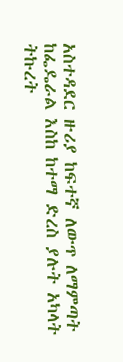አስተዳደር ዙሪያ ከፍተኛ ለውጥ ለማምጣት ከፌዴራል እስከ ከተማ ድረስ ያሉት አካላት ትኩረት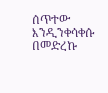ሰጥተው እንዲንቀሳቀሱ በመድረኩ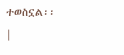ተወስኗል፡፡
|